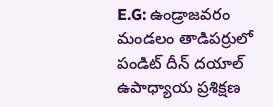E.G: ఉండ్రాజవరం మండలం తాడిపర్రులో పండిట్ దీన్ దయాల్ ఉపాధ్యాయ ప్రశిక్షణ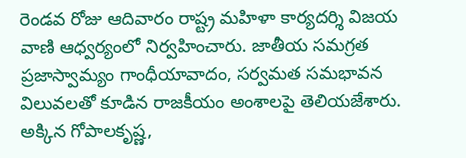రెండవ రోజు ఆదివారం రాష్ట్ర మహిళా కార్యదర్శి విజయ వాణి ఆధ్వర్యంలో నిర్వహించారు. జాతీయ సమగ్రత ప్రజాస్వామ్యం గాంధీయావాదం, సర్వమత సమభావన విలువలతో కూడిన రాజకీయం అంశాలపై తెలియజేశారు. అక్కిన గోపాలకృష్ణ,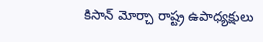కిసాన్ మోర్చా రాష్ట్ర ఉపాధ్యక్షులు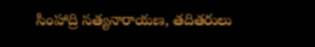సింహాద్రి సత్యనారాయణ, తదితరులు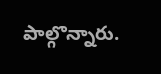పాల్గొన్నారు.